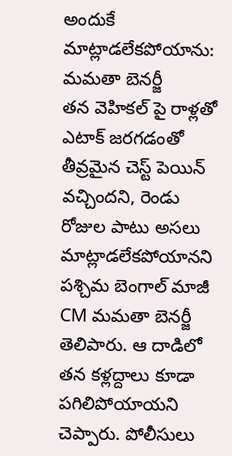అందుకే మాట్లాడలేకపోయాను: మమతా బెనర్జీ
తన వెహికల్ పై రాళ్లతో ఎటాక్ జరగడంతో తీవ్రమైన చెస్ట్ పెయిన్ వచ్చిందని, రెండు రోజుల పాటు అసలు మాట్లాడలేకపోయానని పశ్చిమ బెంగాల్ మాజీ CM మమతా బెనర్జీ తెలిపారు. ఆ దాడిలో తన కళ్లద్దాలు కూడా పగిలిపోయాయని చెప్పారు. పోలీసులు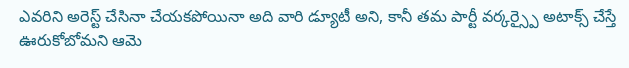ఎవరిని అరెస్ట్ చేసినా చేయకపోయినా అది వారి డ్యూటీ అని, కానీ తమ పార్టీ వర్కర్స్పై అటాక్స్ చేస్తే ఊరుకోబోమని ఆమె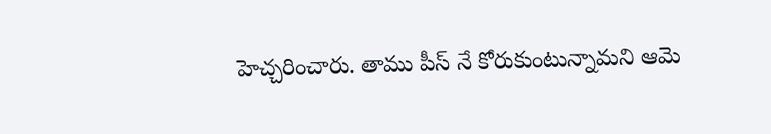హెచ్చరించారు. తాము పీస్ నే కోరుకుంటున్నామని ఆమె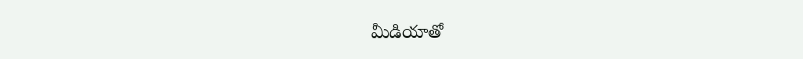మీడియాతో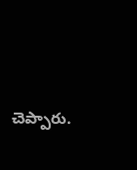చెప్పారు.